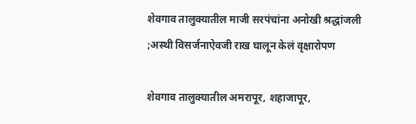शेवगाव तालुक्यातील माजी सरपंचांना अनोखी श्रद्धांजली ;अस्थी विसर्जनाऐवजी राख घालून केलं वृक्षारोपण

शेवगाव तालुक्यातील अमरापूर, शहाजापूर,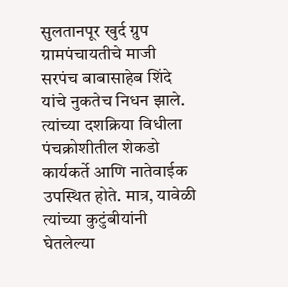सुलतानपूर खुर्द ग्रुप ग्रामपंचायतीचे माजी सरपंच बाबासाहेब शिंदे यांचे नुकतेच निधन झाले. त्यांच्या दशक्रिया विधीला पंचक्रोशीतील शेकडो कार्यकर्ते आणि नातेवाईक उपस्थित होते. मात्र, यावेळी त्यांच्या कुटुंबीयांनी घेतलेल्या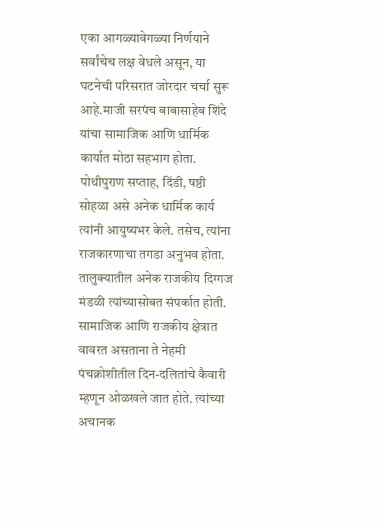एका आगळ्यावेगळ्या निर्णयाने सर्वांचेच लक्ष वेधले असून, या घटनेची परिसरात जोरदार चर्चा सुरू आहे.माजी सरपंच बाबासाहेब शिंदे यांचा सामाजिक आणि धार्मिक कार्यात मोठा सहभाग होता. पोथीपुराण सप्ताह, दिंडी, षष्ठी सोहळा असे अनेक धार्मिक कार्य त्यांनी आयुष्यभर केले. तसेच, त्यांना राजकारणाचा तगडा अनुभव होता. तालुक्यातील अनेक राजकीय दिग्गज मंडळी त्यांच्यासोबत संपर्कात होती. सामाजिक आणि राजकीय क्षेत्रात वावरत असताना ते नेहमी पंचक्रोशीतील दिन-दलितांचे कैवारी म्हणून ओळखले जात होते. त्यांच्या अचानक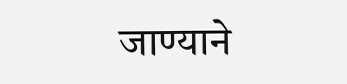जाण्याने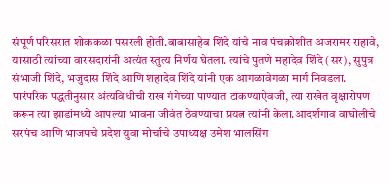संपूर्ण परिसरात शोककळा पसरली होती.बाबासाहेब शिंदे यांचे नाव पंचक्रोशीत अजरामर राहावे, यासाठी त्यांच्या वारसदारांनी अत्यंत स्तुत्य निर्णय घेतला. त्यांचे पुतणे महादेव शिंदे (सर), सुपुत्र संभाजी शिंदे, भजुदास शिंदे आणि शहादेव शिंदे यांनी एक आगळावेगळा मार्ग निवडला. पारंपरिक पद्धतीनुसार अंत्यविधीची राख गंगेच्या पाण्यात टाकण्याऐवजी, त्या राखेत वृक्षारोपण करून त्या झाडांमध्ये आपल्या भावना जीवंत ठेवण्याचा प्रयत्न त्यांनी केला.आदर्शगाव वाघोलीचे सरपंच आणि भाजपचे प्रदेश युवा मोर्चाचे उपाध्यक्ष उमेश भालसिंग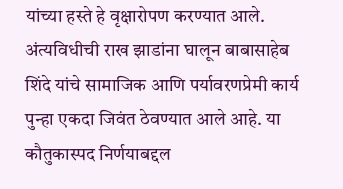यांच्या हस्ते हे वृक्षारोपण करण्यात आले. अंत्यविधीची राख झाडांना घालून बाबासाहेब शिंदे यांचे सामाजिक आणि पर्यावरणप्रेमी कार्य पुन्हा एकदा जिवंत ठेवण्यात आले आहे. या कौतुकास्पद निर्णयाबद्दल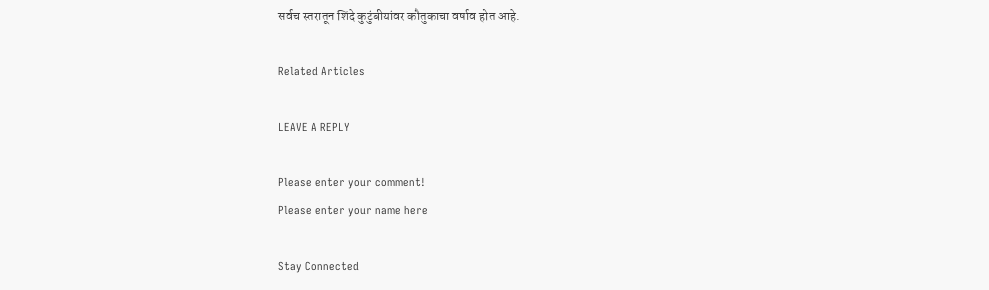सर्वच स्तरातून शिंदे कुटुंबीयांवर कौतुकाचा वर्षाव होत आहे.

Related Articles

LEAVE A REPLY

Please enter your comment!
Please enter your name here

Stay Connected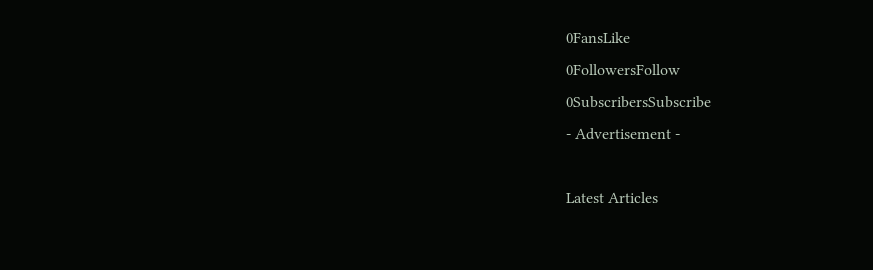0FansLike
0FollowersFollow
0SubscribersSubscribe
- Advertisement -

Latest Articles